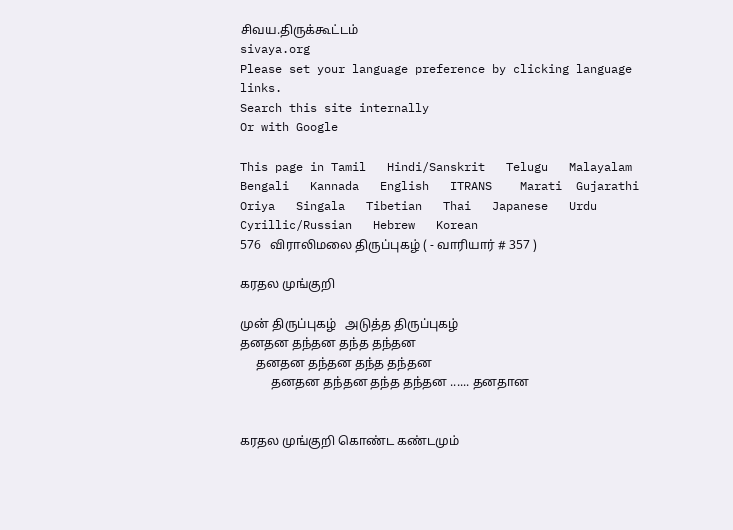சிவய.திருக்கூட்டம்
sivaya.org
Please set your language preference by clicking language links.
Search this site internally
Or with Google

This page in Tamil   Hindi/Sanskrit   Telugu   Malayalam   Bengali   Kannada   English   ITRANS    Marati  Gujarathi   Oriya   Singala   Tibetian   Thai   Japanese   Urdu   Cyrillic/Russian   Hebrew   Korean
576   விராலிமலை திருப்புகழ் ( - வாரியார் # 357 )

கரதல முங்குறி

முன் திருப்புகழ்   அடுத்த திருப்புகழ்
தனதன தந்தன தந்த தந்தன
     தனதன தந்தன தந்த தந்தன
          தனதன தந்தன தந்த தந்தன ...... தனதான


கரதல முங்குறி கொண்ட கண்டமும்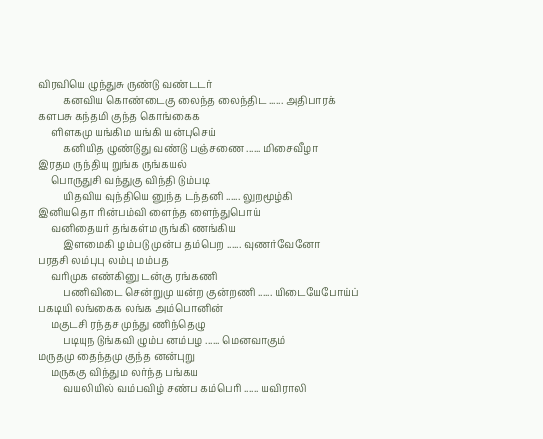விரவியெ ழுந்துசு ருண்டு வண்டடர்
          கனவிய கொண்டைகு லைந்த லைந்திட ...... அதிபாரக்
களபசு கந்தமி குந்த கொங்கைக
     ளிளகமு யங்கிம யங்கி யன்புசெய்
          கனியித ழுண்டுது வண்டு பஞ்சணை ...... மிசைவீழா
இரதம ருந்தியு றுங்க ருங்கயல்
     பொருதுசி வந்துகு விந்தி டும்படி
          யிதவிய வுந்தியெ னுந்த டந்தனி ...... லுறமூழ்கி
இனியதொ ரின்பம்வி ளைந்த ளைந்துபொய்
     வனிதையர் தங்கள்ம ருங்கி ணங்கிய
          இளமைகி ழம்படு முன்ப தம்பெற ...... வுணர்வேனோ
பரதசி லம்புபு லம்பு மம்பத
     வரிமுக எண்கினு டன்கு ரங்கணி
          பணிவிடை சென்றுமு யன்ற குன்றணி ...... யிடையேபோய்ப்
பகடியி லங்கைக லங்க அம்பொனின்
     மகுடசி ரந்தச முந்து ணிந்தெழு
          படியுந டுங்கவி ழும்ப னம்பழ ...... மெனவாகும்
மருதமு தைந்தமு குந்த னன்புறு
     மருககு விந்தும லர்ந்த பங்கய
          வயலியில் வம்பவிழ் சண்ப கம்பெரி ...... யவிராலி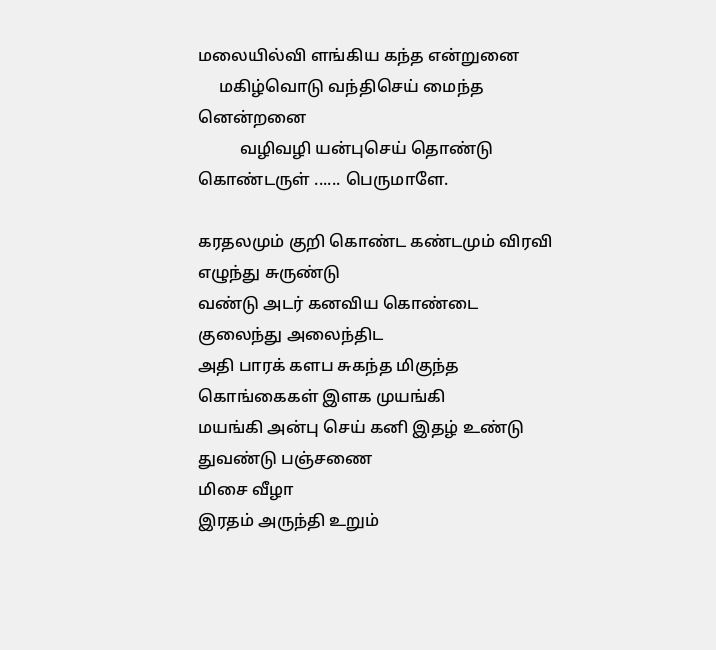மலையில்வி ளங்கிய கந்த என்றுனை
     மகிழ்வொடு வந்திசெய் மைந்த னென்றனை
          வழிவழி யன்புசெய் தொண்டு கொண்டருள் ...... பெருமாளே.

கரதலமும் குறி கொண்ட கண்டமும் விரவி எழுந்து சுருண்டு
வண்டு அடர் கனவிய கொண்டை குலைந்து அலைந்திட
அதி பாரக் களப சுகந்த மிகுந்த கொங்கைகள் இளக முயங்கி
மயங்கி அன்பு செய் கனி இதழ் உண்டு துவண்டு பஞ்சணை
மிசை வீழா
இரதம் அருந்தி உறும்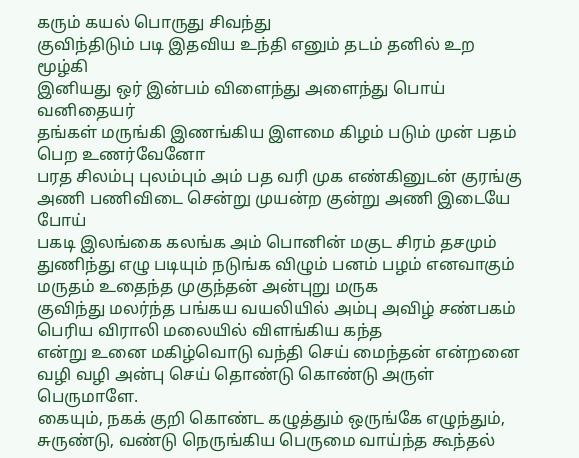கரும் கயல் பொருது சிவந்து
குவிந்திடும் படி இதவிய உந்தி எனும் தடம் தனில் உற
மூழ்கி
இனியது ஒர் இன்பம் விளைந்து அளைந்து பொய் வனிதையர்
தங்கள் மருங்கி இணங்கிய இளமை கிழம் படும் முன் பதம்
பெற உணர்வேனோ
பரத சிலம்பு புலம்பும் அம் பத வரி முக எண்கினுடன் குரங்கு
அணி பணிவிடை சென்று முயன்ற குன்று அணி இடையே
போய்
பகடி இலங்கை கலங்க அம் பொனின் மகுட சிரம் தசமும்
துணிந்து எழு படியும் நடுங்க விழும் பனம் பழம் எனவாகும்
மருதம் உதைந்த முகுந்தன் அன்புறு மருக
குவிந்து மலர்ந்த பங்கய வயலியில் அம்பு அவிழ் சண்பகம்
பெரிய விராலி மலையில் விளங்கிய கந்த
என்று உனை மகிழ்வொடு வந்தி செய் மைந்தன் என்றனை
வழி வழி அன்பு செய் தொண்டு கொண்டு அருள்
பெருமாளே.
கையும், நகக் குறி கொண்ட கழுத்தும் ஒருங்கே எழுந்தும், சுருண்டு, வண்டு நெருங்கிய பெருமை வாய்ந்த கூந்தல்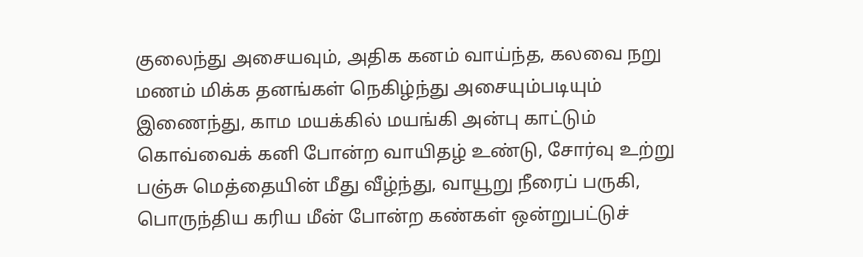குலைந்து அசையவும், அதிக கனம் வாய்ந்த, கலவை நறு மணம் மிக்க தனங்கள் நெகிழ்ந்து அசையும்படியும் இணைந்து, காம மயக்கில் மயங்கி அன்பு காட்டும் கொவ்வைக் கனி போன்ற வாயிதழ் உண்டு, சோர்வு உற்று பஞ்சு மெத்தையின் மீது வீழ்ந்து, வாயூறு நீரைப் பருகி, பொருந்திய கரிய மீன் போன்ற கண்கள் ஒன்றுபட்டுச்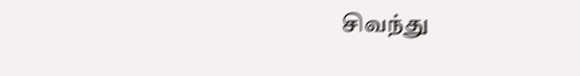சிவந்து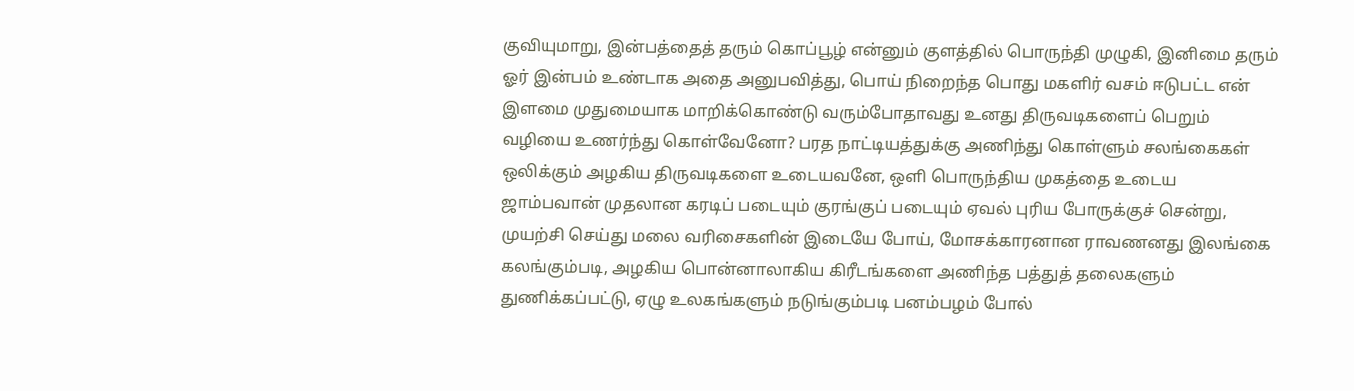குவியுமாறு, இன்பத்தைத் தரும் கொப்பூழ் என்னும் குளத்தில் பொருந்தி முழுகி, இனிமை தரும் ஓர் இன்பம் உண்டாக அதை அனுபவித்து, பொய் நிறைந்த பொது மகளிர் வசம் ஈடுபட்ட என் இளமை முதுமையாக மாறிக்கொண்டு வரும்போதாவது உனது திருவடிகளைப் பெறும் வழியை உணர்ந்து கொள்வேனோ? பரத நாட்டியத்துக்கு அணிந்து கொள்ளும் சலங்கைகள் ஒலிக்கும் அழகிய திருவடிகளை உடையவனே, ஒளி பொருந்திய முகத்தை உடைய ஜாம்பவான் முதலான கரடிப் படையும் குரங்குப் படையும் ஏவல் புரிய போருக்குச் சென்று, முயற்சி செய்து மலை வரிசைகளின் இடையே போய், மோசக்காரனான ராவணனது இலங்கை கலங்கும்படி, அழகிய பொன்னாலாகிய கிரீடங்களை அணிந்த பத்துத் தலைகளும் துணிக்கப்பட்டு, ஏழு உலகங்களும் நடுங்கும்படி பனம்பழம் போல்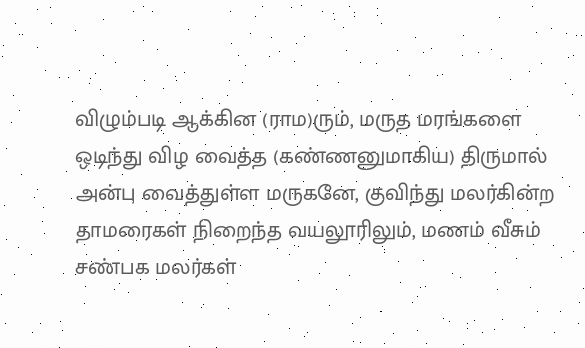விழும்படி ஆக்கின (ராம)ரும், மருத மரங்களை ஒடிந்து விழ வைத்த (கண்ணனுமாகிய) திருமால் அன்பு வைத்துள்ள மருகனே, குவிந்து மலர்கின்ற தாமரைகள் நிறைந்த வயலூரிலும், மணம் வீசும் சண்பக மலர்கள்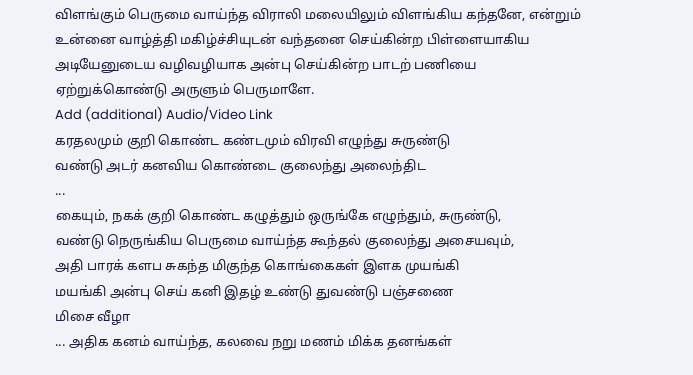விளங்கும் பெருமை வாய்ந்த விராலி மலையிலும் விளங்கிய கந்தனே, என்றும் உன்னை வாழ்த்தி மகிழ்ச்சியுடன் வந்தனை செய்கின்ற பிள்ளையாகிய அடியேனுடைய வழிவழியாக அன்பு செய்கின்ற பாடற் பணியை ஏற்றுக்கொண்டு அருளும் பெருமாளே.
Add (additional) Audio/Video Link
கரதலமும் குறி கொண்ட கண்டமும் விரவி எழுந்து சுருண்டு
வண்டு அடர் கனவிய கொண்டை குலைந்து அலைந்திட
...
கையும், நகக் குறி கொண்ட கழுத்தும் ஒருங்கே எழுந்தும், சுருண்டு,
வண்டு நெருங்கிய பெருமை வாய்ந்த கூந்தல் குலைந்து அசையவும்,
அதி பாரக் களப சுகந்த மிகுந்த கொங்கைகள் இளக முயங்கி
மயங்கி அன்பு செய் கனி இதழ் உண்டு துவண்டு பஞ்சணை
மிசை வீழா
... அதிக கனம் வாய்ந்த, கலவை நறு மணம் மிக்க தனங்கள்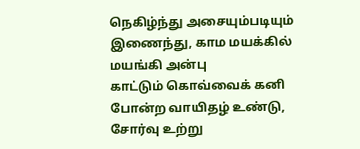நெகிழ்ந்து அசையும்படியும் இணைந்து, காம மயக்கில் மயங்கி அன்பு
காட்டும் கொவ்வைக் கனி போன்ற வாயிதழ் உண்டு, சோர்வு உற்று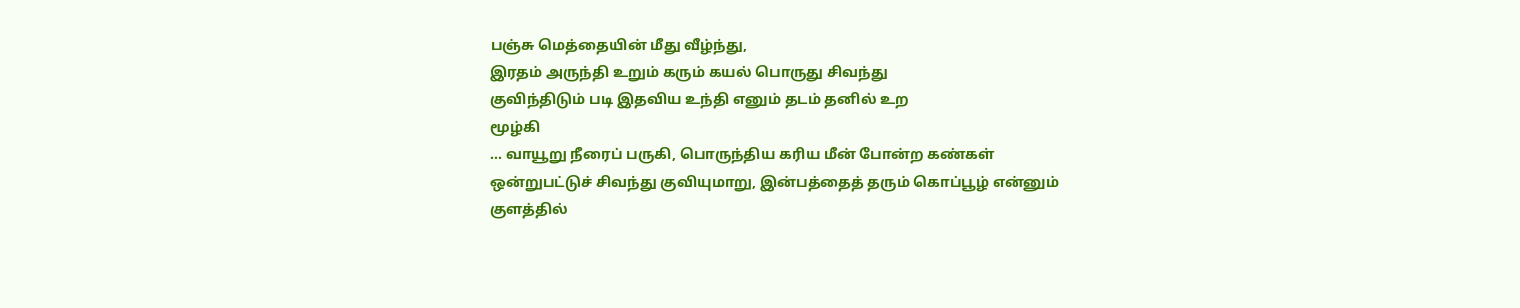பஞ்சு மெத்தையின் மீது வீழ்ந்து,
இரதம் அருந்தி உறும் கரும் கயல் பொருது சிவந்து
குவிந்திடும் படி இதவிய உந்தி எனும் தடம் தனில் உற
மூழ்கி
... வாயூறு நீரைப் பருகி, பொருந்திய கரிய மீன் போன்ற கண்கள்
ஒன்றுபட்டுச் சிவந்து குவியுமாறு, இன்பத்தைத் தரும் கொப்பூழ் என்னும்
குளத்தில்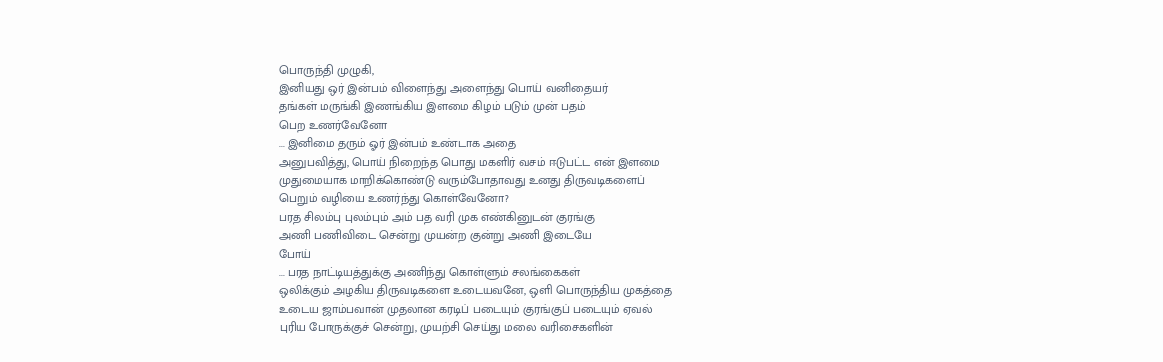பொருந்தி முழுகி,
இனியது ஒர் இன்பம் விளைந்து அளைந்து பொய் வனிதையர்
தங்கள் மருங்கி இணங்கிய இளமை கிழம் படும் முன் பதம்
பெற உணர்வேனோ
... இனிமை தரும் ஓர் இன்பம் உண்டாக அதை
அனுபவித்து, பொய் நிறைந்த பொது மகளிர் வசம் ஈடுபட்ட என் இளமை
முதுமையாக மாறிக்கொண்டு வரும்போதாவது உனது திருவடிகளைப்
பெறும் வழியை உணர்ந்து கொள்வேனோ?
பரத சிலம்பு புலம்பும் அம் பத வரி முக எண்கினுடன் குரங்கு
அணி பணிவிடை சென்று முயன்ற குன்று அணி இடையே
போய்
... பரத நாட்டியத்துக்கு அணிந்து கொள்ளும் சலங்கைகள்
ஒலிக்கும் அழகிய திருவடிகளை உடையவனே, ஒளி பொருந்திய முகத்தை
உடைய ஜாம்பவான் முதலான கரடிப் படையும் குரங்குப் படையும் ஏவல்
புரிய போருக்குச் சென்று, முயற்சி செய்து மலை வரிசைகளின்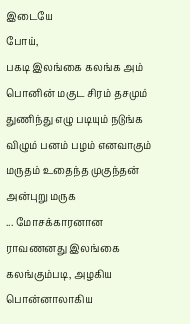இடையே
போய்,
பகடி இலங்கை கலங்க அம் பொனின் மகுட சிரம் தசமும்
துணிந்து எழு படியும் நடுங்க விழும் பனம் பழம் எனவாகும்
மருதம் உதைந்த முகுந்தன் அன்புறு மருக
... மோசக்காரனான
ராவணனது இலங்கை கலங்கும்படி, அழகிய பொன்னாலாகிய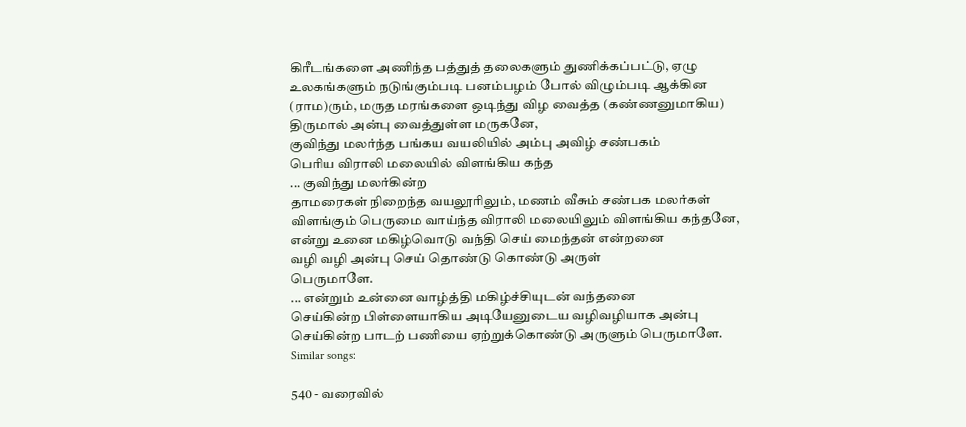கிரீடங்களை அணிந்த பத்துத் தலைகளும் துணிக்கப்பட்டு, ஏழு
உலகங்களும் நடுங்கும்படி பனம்பழம் போல் விழும்படி ஆக்கின
(ராம)ரும், மருத மரங்களை ஒடிந்து விழ வைத்த (கண்ணனுமாகிய)
திருமால் அன்பு வைத்துள்ள மருகனே,
குவிந்து மலர்ந்த பங்கய வயலியில் அம்பு அவிழ் சண்பகம்
பெரிய விராலி மலையில் விளங்கிய கந்த
... குவிந்து மலர்கின்ற
தாமரைகள் நிறைந்த வயலூரிலும், மணம் வீசும் சண்பக மலர்கள்
விளங்கும் பெருமை வாய்ந்த விராலி மலையிலும் விளங்கிய கந்தனே,
என்று உனை மகிழ்வொடு வந்தி செய் மைந்தன் என்றனை
வழி வழி அன்பு செய் தொண்டு கொண்டு அருள்
பெருமாளே.
... என்றும் உன்னை வாழ்த்தி மகிழ்ச்சியுடன் வந்தனை
செய்கின்ற பிள்ளையாகிய அடியேனுடைய வழிவழியாக அன்பு
செய்கின்ற பாடற் பணியை ஏற்றுக்கொண்டு அருளும் பெருமாளே.
Similar songs:

540 - வரைவில்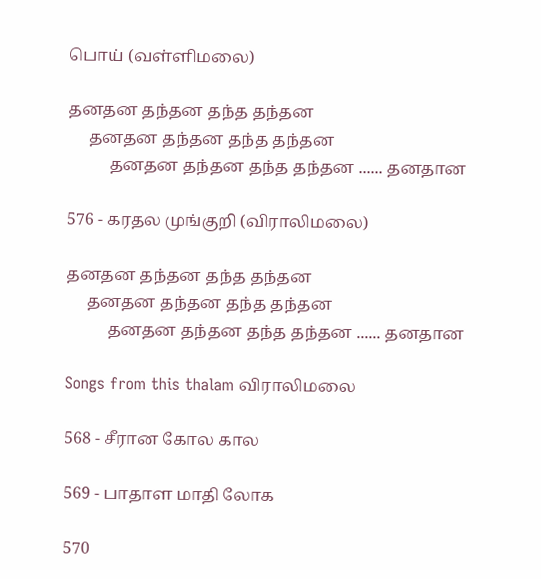பொய் (வள்ளிமலை)

தனதன தந்தன தந்த தந்தன
     தனதன தந்தன தந்த தந்தன
          தனதன தந்தன தந்த தந்தன ...... தனதான

576 - கரதல முங்குறி (விராலிமலை)

தனதன தந்தன தந்த தந்தன
     தனதன தந்தன தந்த தந்தன
          தனதன தந்தன தந்த தந்தன ...... தனதான

Songs from this thalam விராலிமலை

568 - சீரான கோல கால

569 - பாதாள மாதி லோக

570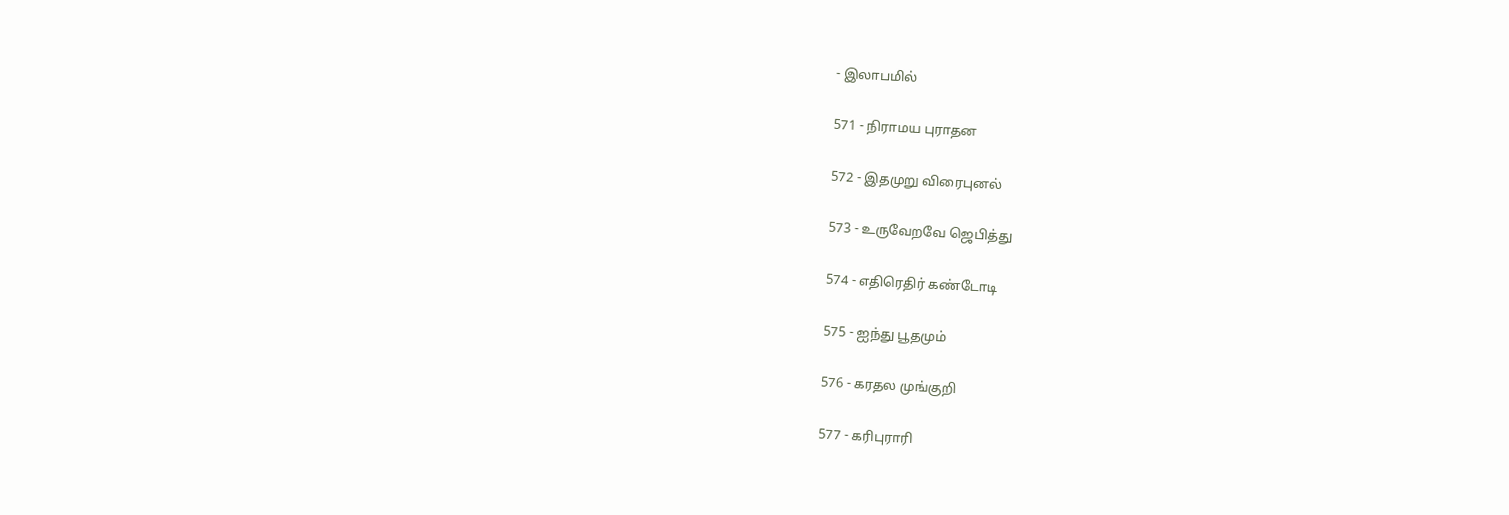- இலாபமில்

571 - நிராமய புராதன

572 - இதமுறு விரைபுனல்

573 - உருவேறவே ஜெபித்து

574 - எதிரெதிர் கண்டோடி

575 - ஐந்து பூதமும்

576 - கரதல முங்குறி

577 - கரிபுராரி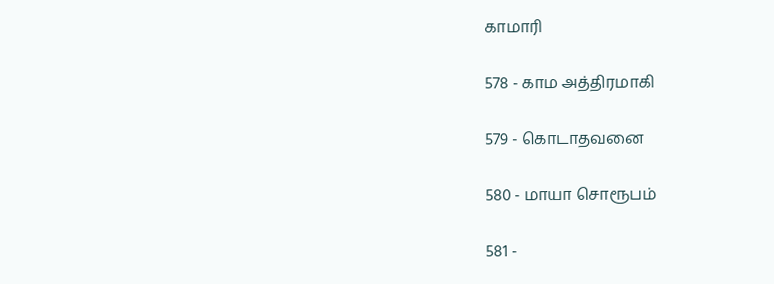காமாரி

578 - காம அத்திரமாகி

579 - கொடாதவனை

580 - மாயா சொரூபம்

581 -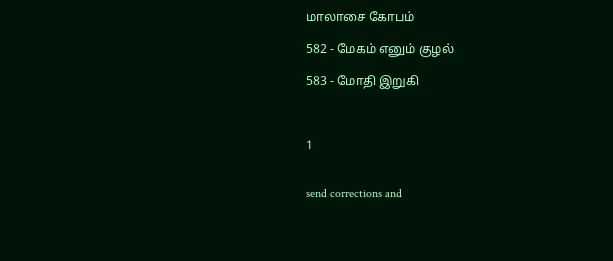மாலாசை கோபம்

582 - மேகம் எனும் குழல்

583 - மோதி இறுகி



1


send corrections and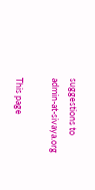suggestions to admin-at-sivaya.org

This page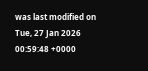was last modified on Tue, 27 Jan 2026 00:59:48 +0000